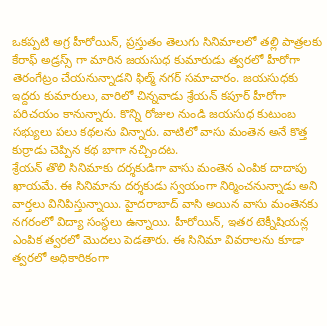ఒకప్పటి అగ్ర హీరోయిన్, ప్రస్తుతం తెలుగు సినిమాలలో తల్లి పాత్రలకు కేరాఫ్ అడ్రస్స్ గా మారిన జయసుధ కుమారుడు త్వరలో హీరోగా తెరంగేట్రం చేయనున్నాడని ఫిల్మ్ నగర్ సమాచారం. జయసుధకు ఇద్దరు కుమారులు, వారిలో చిన్నవాడు శ్రేయన్ కపూర్ హీరోగా పరిచయం కానున్నారు. కొన్ని రోజుల నుండి జయసుధ కుటుంబ సభ్యులు పలు కథలను విన్నారు. వాటిలో వాసు మంతెన అనే కొత్త కుర్రాడు చెప్పిన కథ బాగా నచ్చిందట.
శ్రేయన్ తొలి సినిమాకు దర్శకుడిగా వాసు మంతెన ఎంపిక దాదాపు ఖాయమే. ఈ సినిమాను దర్శకుడు స్వయంగా నిర్మించనున్నాడు అని వార్తలు వినిపిస్తున్నాయి. హైదరాబాద్ వాసి అయిన వాసు మంతెనకు నగరంలో విద్యా సంస్థలు ఉన్నాయి. హీరోయిన్, ఇతర టెక్నీషియన్ల ఎంపిక త్వరలో మొదలు పెడతారు. ఈ సినిమా వివరాలను కూడా త్వరలో అధికారికంగా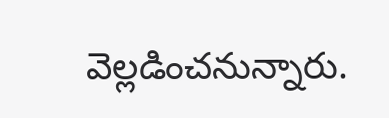వెల్లడించనున్నారు.